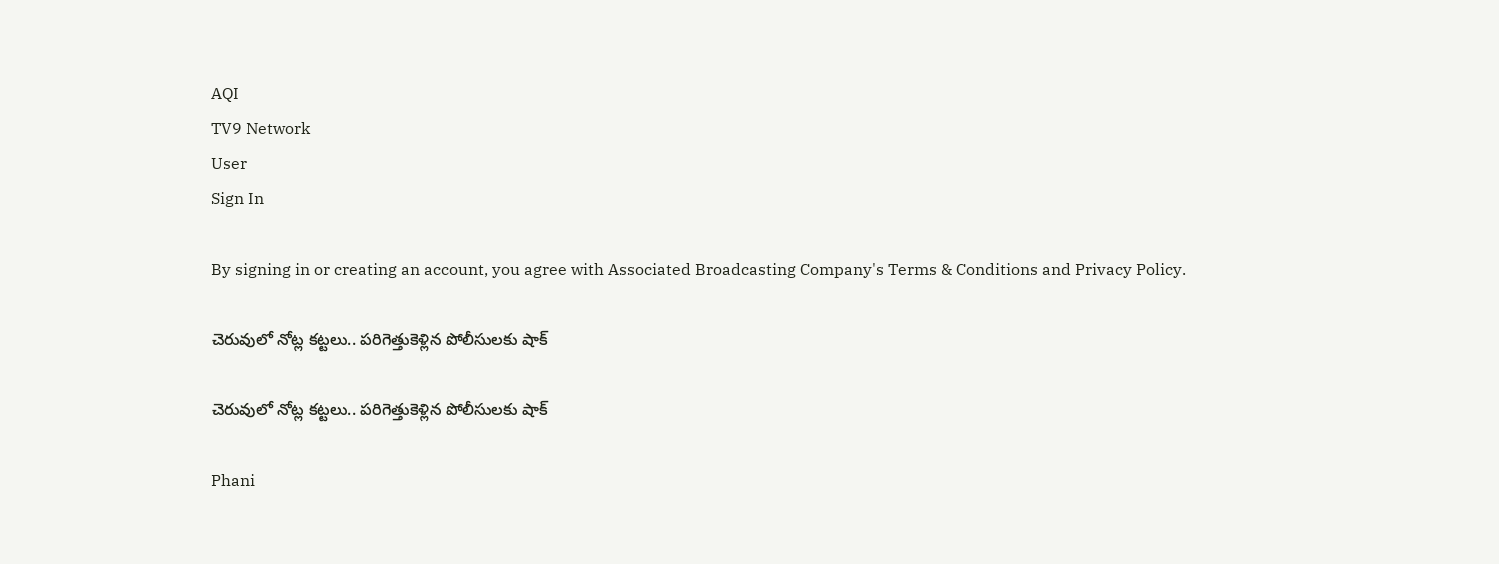AQI
TV9 Network
User
Sign In

By signing in or creating an account, you agree with Associated Broadcasting Company's Terms & Conditions and Privacy Policy.

చెరువులో నోట్ల కట్టలు.. పరిగెత్తుకెళ్లిన పోలీసులకు షాక్‌

చెరువులో నోట్ల కట్టలు.. పరిగెత్తుకెళ్లిన పోలీసులకు షాక్‌

Phani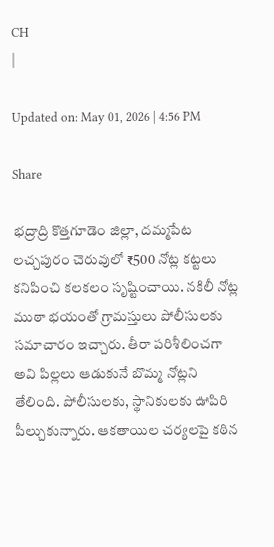CH
|

Updated on: May 01, 2026 | 4:56 PM

Share

భద్రాద్రి కొత్తగూడెం జిల్లా, దమ్మపేట లచ్చపురం చెరువులో ₹500 నోట్ల కట్టలు కనిపించి కలకలం సృష్టించాయి. నకిలీ నోట్ల ముఠా భయంతో గ్రామస్తులు పోలీసులకు సమాచారం ఇచ్చారు. తీరా పరిశీలించగా అవి పిల్లలు ఆడుకునే బొమ్మ నోట్లని తేలింది. పోలీసులకు, స్థానికులకు ఊపిరి పీల్చుకున్నారు. ఆకతాయిల చర్యలపై కఠిన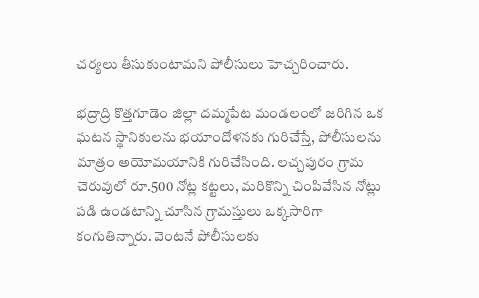చర్యలు తీసుకుంటామని పోలీసులు హెచ్చరించారు.

భద్రాద్రి కొత్తగూడెం జిల్లా దమ్మపేట మండలంలో జరిగిన ఒక ఘటన స్థానికులను భయాందోళనకు గురిచేస్తే, పోలీసులను మాత్రం అయోమయానికి గురిచేసింది. లచ్చపురం గ్రామ చెరువులో రూ.500 నోట్ల కట్టలు, మరికొన్ని చింపివేసిన నోట్లు పడి ఉండటాన్ని చూసిన గ్రామస్తులు ఒక్కసారిగా కంగుతిన్నారు. వెంటనే పోలీసులకు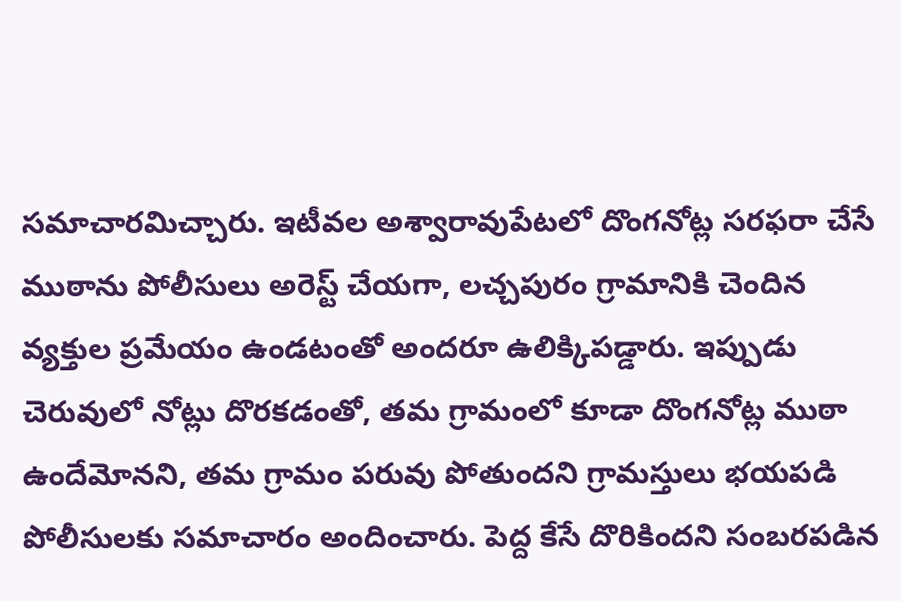సమాచారమిచ్చారు. ఇటీవల అశ్వారావుపేటలో దొంగనోట్ల సరఫరా చేసే ముఠాను పోలీసులు అరెస్ట్ చేయగా, లచ్చపురం గ్రామానికి చెందిన వ్యక్తుల ప్రమేయం ఉండటంతో అందరూ ఉలిక్కిపడ్డారు. ఇప్పుడు చెరువులో నోట్లు దొరకడంతో, తమ గ్రామంలో కూడా దొంగనోట్ల ముఠా ఉందేమోనని, తమ గ్రామం పరువు పోతుందని గ్రామస్తులు భయపడి పోలీసులకు సమాచారం అందించారు. పెద్ద కేసే దొరికిందని సంబరపడిన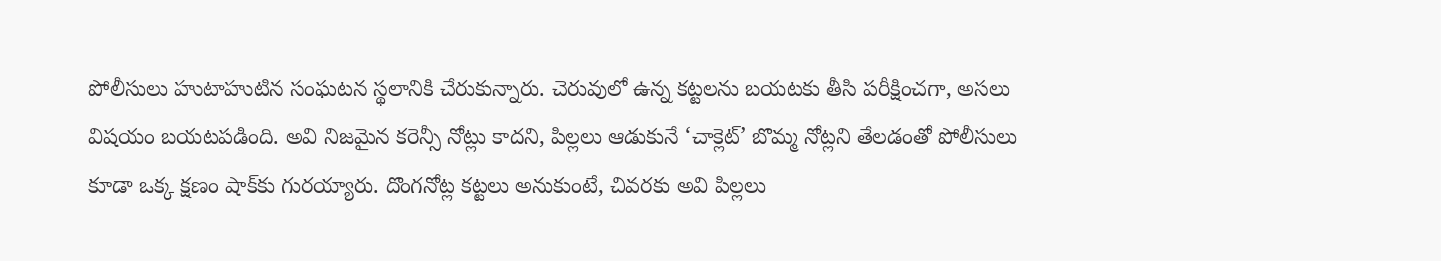పోలీసులు హుటాహుటిన సంఘటన స్థలానికి చేరుకున్నారు. చెరువులో ఉన్న కట్టలను బయటకు తీసి పరీక్షించగా, అసలు విషయం బయటపడింది. అవి నిజమైన కరెన్సీ నోట్లు కాదని, పిల్లలు ఆడుకునే ‘చాక్లెట్’ బొమ్మ నోట్లని తేలడంతో పోలీసులు కూడా ఒక్క క్షణం షాక్‌కు గురయ్యారు. దొంగనోట్ల కట్టలు అనుకుంటే, చివరకు అవి పిల్లలు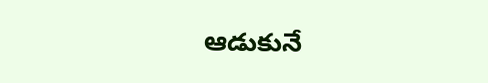ఆడుకునే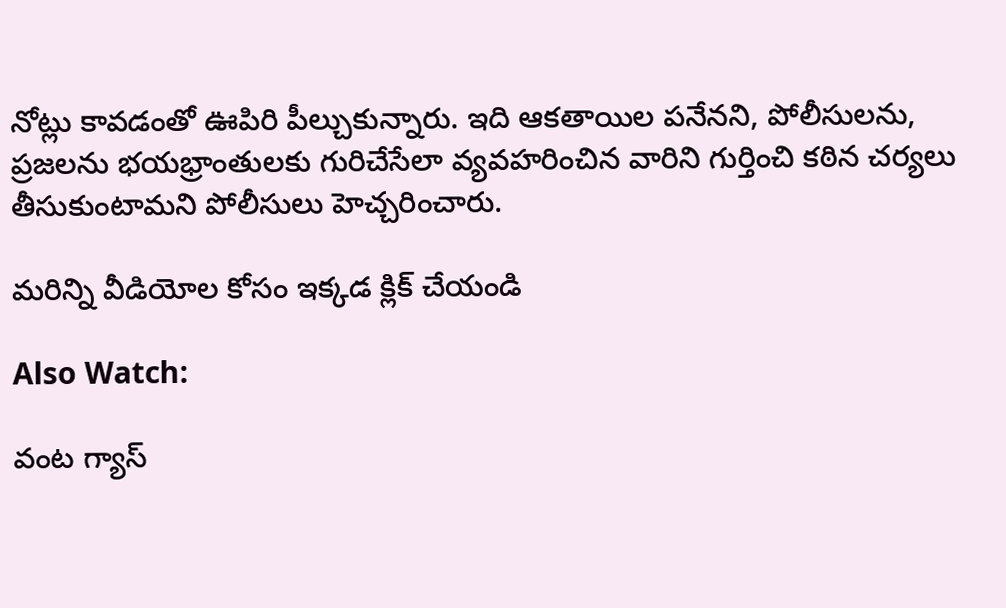నోట్లు కావడంతో ఊపిరి పీల్చుకున్నారు. ఇది ఆకతాయిల పనేనని, పోలీసులను, ప్రజలను భయభ్రాంతులకు గురిచేసేలా వ్యవహరించిన వారిని గుర్తించి కఠిన చర్యలు తీసుకుంటామని పోలీసులు హెచ్చరించారు.

మరిన్ని వీడియోల కోసం ఇక్కడ క్లిక్ చేయండి

Also Watch:

వంట గ్యాస్‌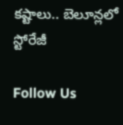కష్టాలు.. బెలూన్లలో స్టోరేజీ

Follow Us